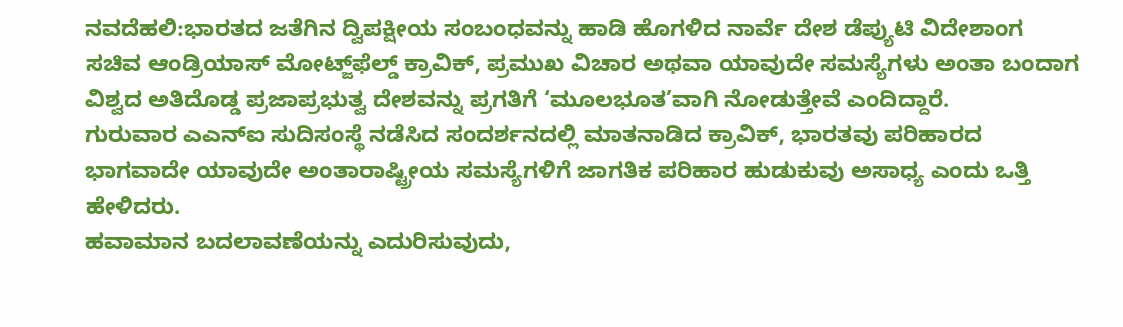ನವದೆಹಲಿ:ಭಾರತದ ಜತೆಗಿನ ದ್ವಿಪಕ್ಷೀಯ ಸಂಬಂಧವನ್ನು ಹಾಡಿ ಹೊಗಳಿದ ನಾರ್ವೆ ದೇಶ ಡೆಪ್ಯುಟಿ ವಿದೇಶಾಂಗ ಸಚಿವ ಆಂಡ್ರಿಯಾಸ್ ಮೋಟ್ಜ್‌ಫೆಲ್ಡ್ ಕ್ರಾವಿಕ್, ಪ್ರಮುಖ ವಿಚಾರ ಅಥವಾ ಯಾವುದೇ ಸಮಸ್ಯೆಗಳು ಅಂತಾ ಬಂದಾಗ ವಿಶ್ವದ ಅತಿದೊಡ್ಡ ಪ್ರಜಾಪ್ರಭುತ್ವ ದೇಶವನ್ನು ಪ್ರಗತಿಗೆ ‘ಮೂಲಭೂತ’ವಾಗಿ ನೋಡುತ್ತೇವೆ ಎಂದಿದ್ದಾರೆ.
ಗುರುವಾರ ಎಎನ್ಐ ಸುದಿಸಂಸ್ಥೆ ನಡೆಸಿದ ಸಂದರ್ಶನದಲ್ಲಿ ಮಾತನಾಡಿದ ಕ್ರಾವಿಕ್, ಭಾರತವು ಪರಿಹಾರದ ಭಾಗವಾದೇ ಯಾವುದೇ ಅಂತಾರಾಷ್ಟ್ರೀಯ ಸಮಸ್ಯೆಗಳಿಗೆ ಜಾಗತಿಕ ಪರಿಹಾರ ಹುಡುಕುವು ಅಸಾಧ್ಯ ಎಂದು ಒತ್ತಿ ಹೇಳಿದರು.
ಹವಾಮಾನ ಬದಲಾವಣೆಯನ್ನು ಎದುರಿಸುವುದು,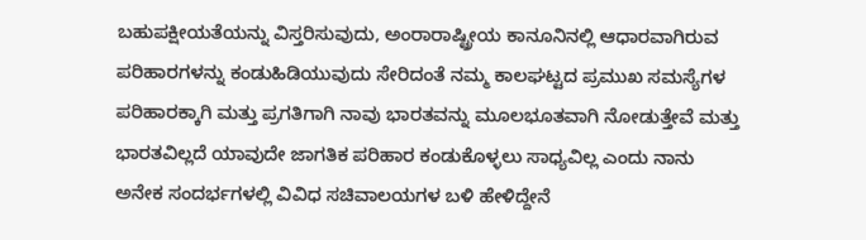ಬಹುಪಕ್ಷೀಯತೆಯನ್ನು ವಿಸ್ತರಿಸುವುದು, ಅಂರಾರಾಷ್ಟ್ರೀಯ ಕಾನೂನಿನಲ್ಲಿ ಆಧಾರವಾಗಿರುವ ಪರಿಹಾರಗಳನ್ನು ಕಂಡುಹಿಡಿಯುವುದು ಸೇರಿದಂತೆ ನಮ್ಮ ಕಾಲಘಟ್ಟದ ಪ್ರಮುಖ ಸಮಸ್ಯೆಗಳ ಪರಿಹಾರಕ್ಕಾಗಿ ಮತ್ತು ಪ್ರಗತಿಗಾಗಿ ನಾವು ಭಾರತವನ್ನು ಮೂಲಭೂತವಾಗಿ ನೋಡುತ್ತೇವೆ ಮತ್ತು ಭಾರತವಿಲ್ಲದೆ ಯಾವುದೇ ಜಾಗತಿಕ ಪರಿಹಾರ ಕಂಡುಕೊಳ್ಳಲು ಸಾಧ್ಯವಿಲ್ಲ ಎಂದು ನಾನು ಅನೇಕ ಸಂದರ್ಭಗಳಲ್ಲಿ ವಿವಿಧ ಸಚಿವಾಲಯಗಳ ಬಳಿ ಹೇಳಿದ್ದೇನೆ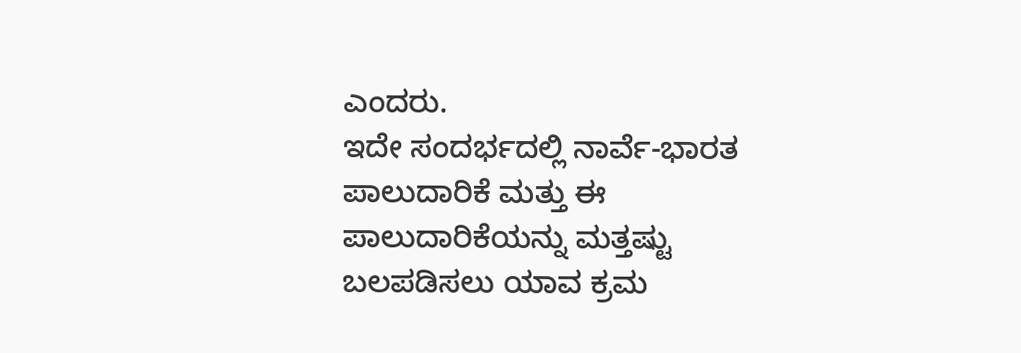ಎಂದರು.
ಇದೇ ಸಂದರ್ಭದಲ್ಲಿ ನಾರ್ವೆ-ಭಾರತ ಪಾಲುದಾರಿಕೆ ಮತ್ತು ಈ ಪಾಲುದಾರಿಕೆಯನ್ನು ಮತ್ತಷ್ಟು ಬಲಪಡಿಸಲು ಯಾವ ಕ್ರಮ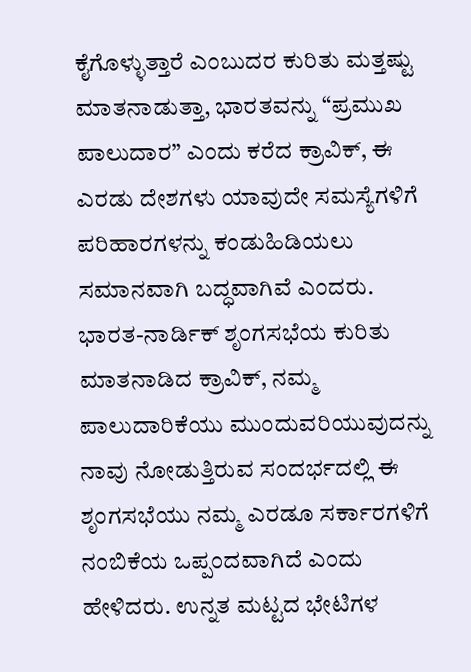ಕೈಗೊಳ್ಳುತ್ತಾರೆ ಎಂಬುದರ ಕುರಿತು ಮತ್ತಷ್ಟು ಮಾತನಾಡುತ್ತಾ, ಭಾರತವನ್ನು “ಪ್ರಮುಖ ಪಾಲುದಾರ” ಎಂದು ಕರೆದ ಕ್ರಾವಿಕ್, ಈ ಎರಡು ದೇಶಗಳು ಯಾವುದೇ ಸಮಸ್ಯೆಗಳಿಗೆ ಪರಿಹಾರಗಳನ್ನು ಕಂಡುಹಿಡಿಯಲು ಸಮಾನವಾಗಿ ಬದ್ಧವಾಗಿವೆ ಎಂದರು.
ಭಾರತ-ನಾರ್ಡಿಕ್ ಶೃಂಗಸಭೆಯ ಕುರಿತು ಮಾತನಾಡಿದ ಕ್ರಾವಿಕ್, ನಮ್ಮ ಪಾಲುದಾರಿಕೆಯು ಮುಂದುವರಿಯುವುದನ್ನು ನಾವು ನೋಡುತ್ತಿರುವ ಸಂದರ್ಭದಲ್ಲಿ ಈ ಶೃಂಗಸಭೆಯು ನಮ್ಮ ಎರಡೂ ಸರ್ಕಾರಗಳಿಗೆ ನಂಬಿಕೆಯ ಒಪ್ಪಂದವಾಗಿದೆ ಎಂದು ಹೇಳಿದರು. ಉನ್ನತ ಮಟ್ಟದ ಭೇಟಿಗಳ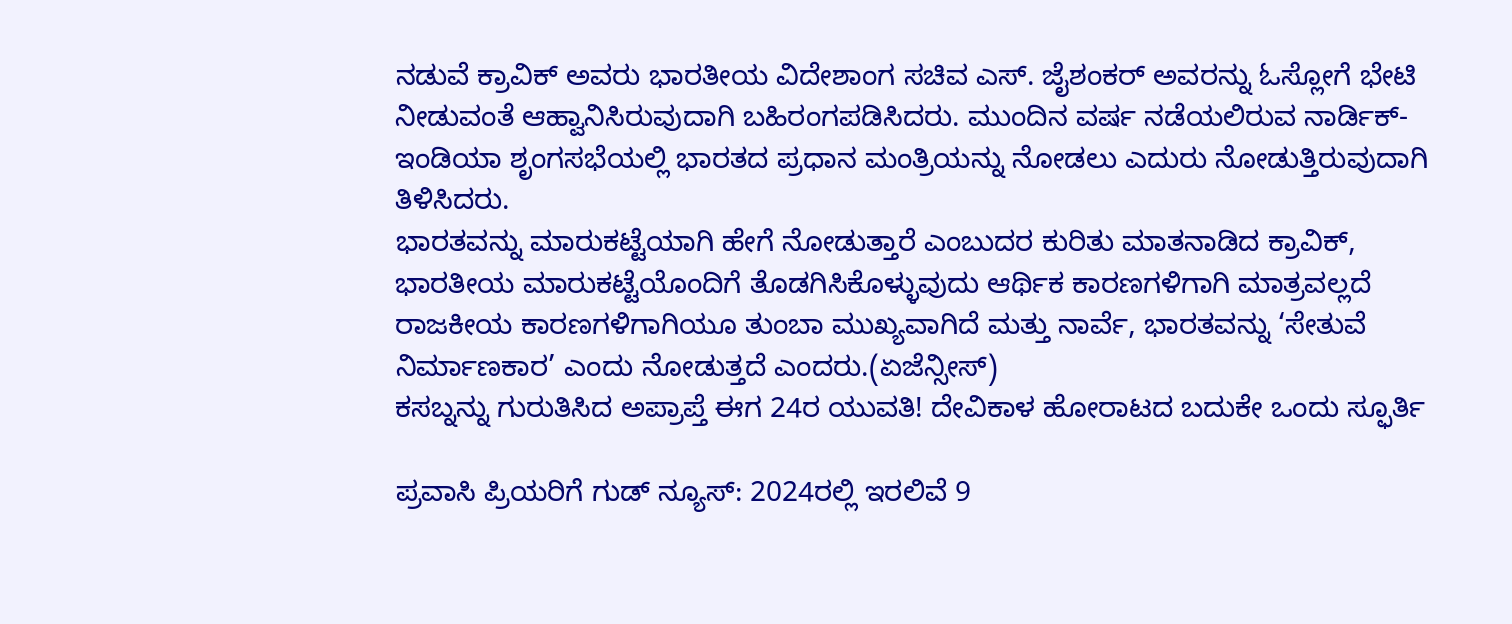ನಡುವೆ ಕ್ರಾವಿಕ್ ಅವರು ಭಾರತೀಯ ವಿದೇಶಾಂಗ ಸಚಿವ ಎಸ್. ಜೈಶಂಕರ್ ಅವರನ್ನು ಓಸ್ಲೋಗೆ ಭೇಟಿ ನೀಡುವಂತೆ ಆಹ್ವಾನಿಸಿರುವುದಾಗಿ ಬಹಿರಂಗಪಡಿಸಿದರು. ಮುಂದಿನ ವರ್ಷ ನಡೆಯಲಿರುವ ನಾರ್ಡಿಕ್-ಇಂಡಿಯಾ ಶೃಂಗಸಭೆಯಲ್ಲಿ ಭಾರತದ ಪ್ರಧಾನ ಮಂತ್ರಿಯನ್ನು ನೋಡಲು ಎದುರು ನೋಡುತ್ತಿರುವುದಾಗಿ ತಿಳಿಸಿದರು.
ಭಾರತವನ್ನು ಮಾರುಕಟ್ಟೆಯಾಗಿ ಹೇಗೆ ನೋಡುತ್ತಾರೆ ಎಂಬುದರ ಕುರಿತು ಮಾತನಾಡಿದ ಕ್ರಾವಿಕ್, ಭಾರತೀಯ ಮಾರುಕಟ್ಟೆಯೊಂದಿಗೆ ತೊಡಗಿಸಿಕೊಳ್ಳುವುದು ಆರ್ಥಿಕ ಕಾರಣಗಳಿಗಾಗಿ ಮಾತ್ರವಲ್ಲದೆ ರಾಜಕೀಯ ಕಾರಣಗಳಿಗಾಗಿಯೂ ತುಂಬಾ ಮುಖ್ಯವಾಗಿದೆ ಮತ್ತು ನಾರ್ವೆ, ಭಾರತವನ್ನು ‘ಸೇತುವೆ ನಿರ್ಮಾಣಕಾರ’ ಎಂದು ನೋಡುತ್ತದೆ ಎಂದರು.(ಏಜೆನ್ಸೀಸ್)
ಕಸಬ್ನನ್ನು ಗುರುತಿಸಿದ ಅಪ್ರಾಪ್ತೆ ಈಗ 24ರ ಯುವತಿ! ದೇವಿಕಾಳ ಹೋರಾಟದ ಬದುಕೇ ಒಂದು ಸ್ಫೂರ್ತಿ

ಪ್ರವಾಸಿ ಪ್ರಿಯರಿಗೆ ಗುಡ್ ನ್ಯೂಸ್: 2024ರಲ್ಲಿ ಇರಲಿವೆ 9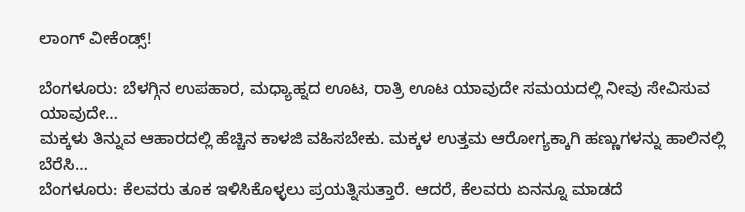ಲಾಂಗ್ ವೀಕೆಂಡ್ಸ್!

ಬೆಂಗಳೂರು: ಬೆಳಗ್ಗಿನ ಉಪಹಾರ, ಮಧ್ಯಾಹ್ನದ ಊಟ, ರಾತ್ರಿ ಊಟ ಯಾವುದೇ ಸಮಯದಲ್ಲಿ ನೀವು ಸೇವಿಸುವ ಯಾವುದೇ…
ಮಕ್ಕಳು ತಿನ್ನುವ ಆಹಾರದಲ್ಲಿ ಹೆಚ್ಚಿನ ಕಾಳಜಿ ವಹಿಸಬೇಕು. ಮಕ್ಕಳ ಉತ್ತಮ ಆರೋಗ್ಯಕ್ಕಾಗಿ ಹಣ್ಣುಗಳನ್ನು ಹಾಲಿನಲ್ಲಿ ಬೆರೆಸಿ…
ಬೆಂಗಳೂರು: ಕೆಲವರು ತೂಕ ಇಳಿಸಿಕೊಳ್ಳಲು ಪ್ರಯತ್ನಿಸುತ್ತಾರೆ. ಆದರೆ, ಕೆಲವರು ಏನನ್ನೂ ಮಾಡದೆ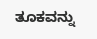ತೂಕವನ್ನು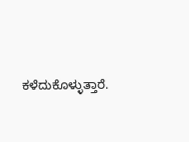ಕಳೆದುಕೊಳ್ಳುತ್ತಾರೆ.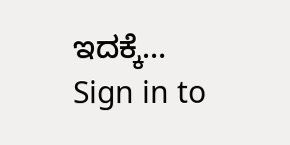ಇದಕ್ಕೆ…
Sign in to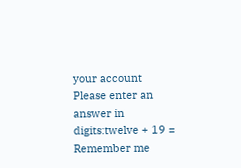your account
Please enter an answer in digits:twelve + 19 =
Remember me